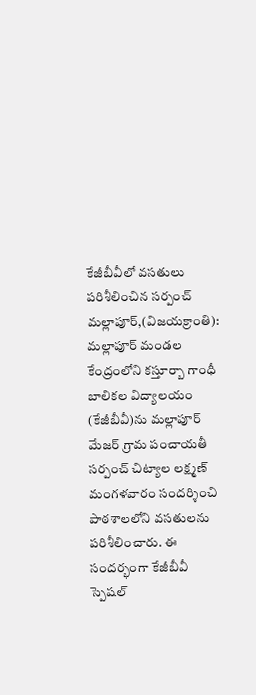కేజీబీవీలో వసతులు పరిశీలించిన సర్పంచ్
మల్లాపూర్,(విజయక్రాంతి): మల్లాపూర్ మండల కేంద్రంలోని కస్తూర్బా గాంధీ బాలికల విద్యాలయం (కేజీబీవీ)ను మల్లాపూర్ మేజర్ గ్రామ పంచాయతీ సర్పంచ్ చిట్యాల లక్ష్మణ్ మంగళవారం సందర్శించి పాఠశాలలోని వసతులను పరిశీలించారు. ఈ సందర్భంగా కేజీబీవీ స్పెషల్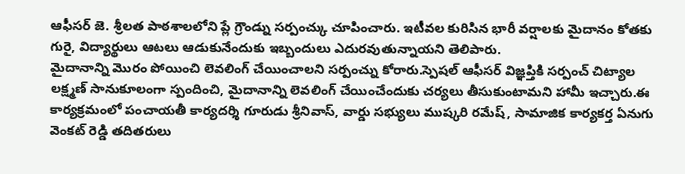ఆఫీసర్ జె. శ్రీలత పాఠశాలలోని ప్లే గ్రౌండ్ను సర్పంచ్కు చూపించారు. ఇటీవల కురిసిన భారీ వర్షాలకు మైదానం కోతకు గురై, విద్యార్థులు ఆటలు ఆడుకునేందుకు ఇబ్బందులు ఎదురవుతున్నాయని తెలిపారు.
మైదానాన్ని మొరం పోయించి లెవలింగ్ చేయించాలని సర్పంచ్ను కోరారు.స్పెషల్ ఆఫీసర్ విజ్ఞప్తికి సర్పంచ్ చిట్యాల లక్ష్మణ్ సానుకూలంగా స్పందించి, మైదానాన్ని లెవలింగ్ చేయించేందుకు చర్యలు తీసుకుంటామని హామీ ఇచ్చారు.ఈ కార్యక్రమంలో పంచాయతీ కార్యదర్శి గూరుడు శ్రీనివాస్, వార్డు సభ్యులు ముష్కరి రమేష్, సామాజిక కార్యకర్త ఏనుగు వెంకట్ రెడ్డి తదితరులు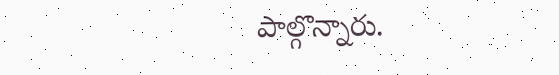పాల్గొన్నారు.